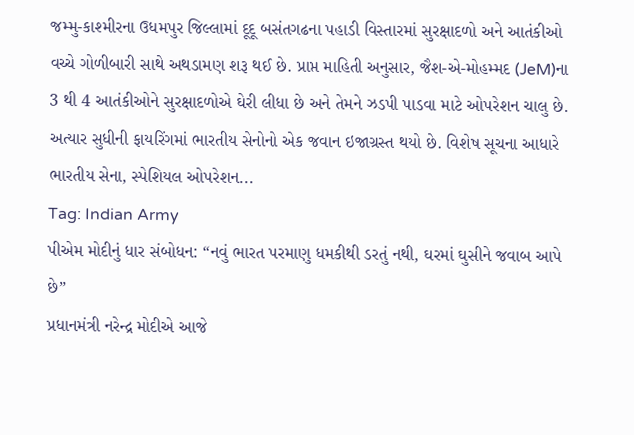જમ્મુ-કાશ્મીરના ઉધમપુર જિલ્લામાં દૂદૂ બસંતગઢના પહાડી વિસ્તારમાં સુરક્ષાદળો અને આતંકીઓ વચ્ચે ગોળીબારી સાથે અથડામણ શરૂ થઈ છે. પ્રાપ્ત માહિતી અનુસાર, જૈશ-એ-મોહમ્મદ (JeM)ના 3 થી 4 આતંકીઓને સુરક્ષાદળોએ ઘેરી લીધા છે અને તેમને ઝડપી પાડવા માટે ઓપરેશન ચાલુ છે. અત્યાર સુધીની ફાયરિંગમાં ભારતીય સેનોનો એક જવાન ઇજાગ્રસ્ત થયો છે. વિશેષ સૂચના આધારે ભારતીય સેના, સ્પેશિયલ ઓપરેશન...
Tag: Indian Army
પીએમ મોદીનું ધાર સંબોધન: “નવું ભારત પરમાણુ ધમકીથી ડરતું નથી, ઘરમાં ઘુસીને જવાબ આપે છે”
પ્રધાનમંત્રી નરેન્દ્ર મોદીએ આજે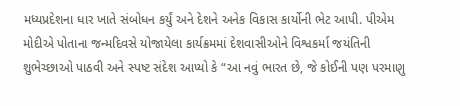મધ્યપ્રદેશના ધાર ખાતે સંબોધન કર્યું અને દેશને અનેક વિકાસ કાર્યોની ભેટ આપી. પીએમ મોદીએ પોતાના જન્મદિવસે યોજાયેલા કાર્યક્રમમાં દેશવાસીઓને વિશ્વકર્મા જયંતિની શુભેચ્છાઓ પાઠવી અને સ્પષ્ટ સંદેશ આપ્યો કે “આ નવું ભારત છે, જે કોઈની પણ પરમાણુ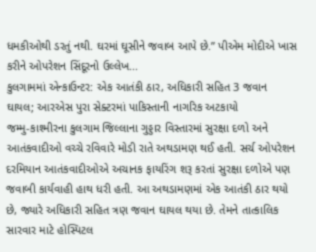ધમકીઓથી ડરતું નથી. ઘરમાં ઘૂસીને જવાબ આપે છે.” પીએમ મોદીએ ખાસ કરીને ઓપરેશન સિંદૂરનો ઉલ્લેખ...
કુલગામમાં એન્કાઉન્ટર: એક આતંકી ઠાર, અધિકારી સહિત 3 જવાન ઘાયલ; આરએસ પુરા સેક્ટરમાં પાકિસ્તાની નાગરિક અટકાયો
જમ્મુ-કાશ્મીરના કુલગામ જિલ્લાના ગુડ્ડાર વિસ્તારમાં સુરક્ષા દળો અને આતંકવાદીઓ વચ્ચે રવિવારે મોડી રાતે અથડામણ થઈ હતી. સર્ચ ઓપરેશન દરમિયાન આતંકવાદીઓએ અચાનક ફાયરિંગ શરૂ કરતાં સુરક્ષા દળોએ પણ જવાબી કાર્યવાહી હાથ ધરી હતી. આ અથડામણમાં એક આતંકી ઠાર થયો છે, જ્યારે અધિકારી સહિત ત્રણ જવાન ઘાયલ થયા છે. તેમને તાત્કાલિક સારવાર માટે હોસ્પિટલ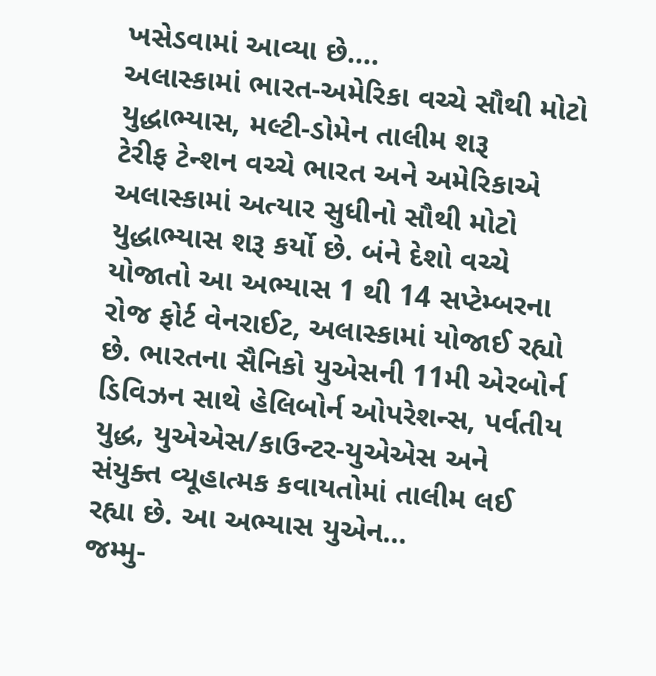ખસેડવામાં આવ્યા છે....
અલાસ્કામાં ભારત-અમેરિકા વચ્ચે સૌથી મોટો યુદ્ધાભ્યાસ, મલ્ટી-ડોમેન તાલીમ શરૂ
ટેરીફ ટેન્શન વચ્ચે ભારત અને અમેરિકાએ અલાસ્કામાં અત્યાર સુધીનો સૌથી મોટો યુદ્ધાભ્યાસ શરૂ કર્યો છે. બંને દેશો વચ્ચે યોજાતો આ અભ્યાસ 1 થી 14 સપ્ટેમ્બરના રોજ ફોર્ટ વેનરાઈટ, અલાસ્કામાં યોજાઈ રહ્યો છે. ભારતના સૈનિકો યુએસની 11મી એરબોર્ન ડિવિઝન સાથે હેલિબોર્ન ઓપરેશન્સ, પર્વતીય યુદ્ધ, યુએએસ/કાઉન્ટર-યુએએસ અને સંયુક્ત વ્યૂહાત્મક કવાયતોમાં તાલીમ લઈ રહ્યા છે. આ અભ્યાસ યુએન...
જમ્મુ-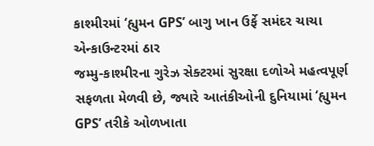કાશ્મીરમાં ‘હ્યુમન GPS’ બાગુ ખાન ઉર્ફે સમંદર ચાચા એન્કાઉન્ટરમાં ઠાર
જમ્મુ-કાશ્મીરના ગુરેઝ સેક્ટરમાં સુરક્ષા દળોએ મહત્વપૂર્ણ સફળતા મેળવી છે, જ્યારે આતંકીઓની દુનિયામાં ‘હ્યુમન GPS’ તરીકે ઓળખાતા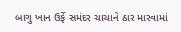બાગુ ખાન ઉર્ફે સમંદર ચાચાને ઠાર મારવામાં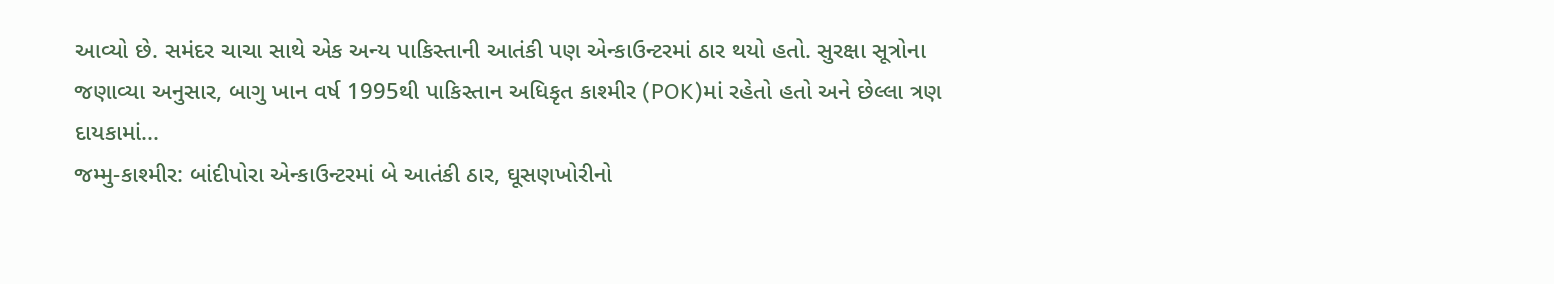આવ્યો છે. સમંદર ચાચા સાથે એક અન્ય પાકિસ્તાની આતંકી પણ એન્કાઉન્ટરમાં ઠાર થયો હતો. સુરક્ષા સૂત્રોના જણાવ્યા અનુસાર, બાગુ ખાન વર્ષ 1995થી પાકિસ્તાન અધિકૃત કાશ્મીર (POK)માં રહેતો હતો અને છેલ્લા ત્રણ દાયકામાં...
જમ્મુ-કાશ્મીર: બાંદીપોરા એન્કાઉન્ટરમાં બે આતંકી ઠાર, ઘૂસણખોરીનો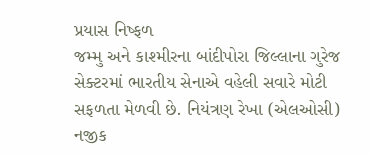પ્રયાસ નિષ્ફળ
જમ્મુ અને કાશ્મીરના બાંદીપોરા જિલ્લાના ગુરેજ સેક્ટરમાં ભારતીય સેનાએ વહેલી સવારે મોટી સફળતા મેળવી છે. નિયંત્રણ રેખા (એલઓસી) નજીક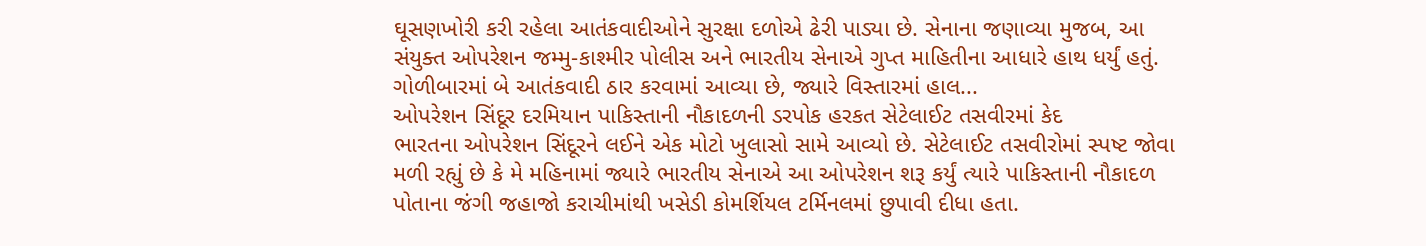ઘૂસણખોરી કરી રહેલા આતંકવાદીઓને સુરક્ષા દળોએ ઢેરી પાડ્યા છે. સેનાના જણાવ્યા મુજબ, આ સંયુક્ત ઓપરેશન જમ્મુ-કાશ્મીર પોલીસ અને ભારતીય સેનાએ ગુપ્ત માહિતીના આધારે હાથ ધર્યું હતું. ગોળીબારમાં બે આતંકવાદી ઠાર કરવામાં આવ્યા છે, જ્યારે વિસ્તારમાં હાલ...
ઓપરેશન સિંદૂર દરમિયાન પાકિસ્તાની નૌકાદળની ડરપોક હરકત સેટેલાઈટ તસવીરમાં કેદ
ભારતના ઓપરેશન સિંદૂરને લઈને એક મોટો ખુલાસો સામે આવ્યો છે. સેટેલાઈટ તસવીરોમાં સ્પષ્ટ જોવા મળી રહ્યું છે કે મે મહિનામાં જ્યારે ભારતીય સેનાએ આ ઓપરેશન શરૂ કર્યું ત્યારે પાકિસ્તાની નૌકાદળ પોતાના જંગી જહાજો કરાચીમાંથી ખસેડી કોમર્શિયલ ટર્મિનલમાં છુપાવી દીધા હતા.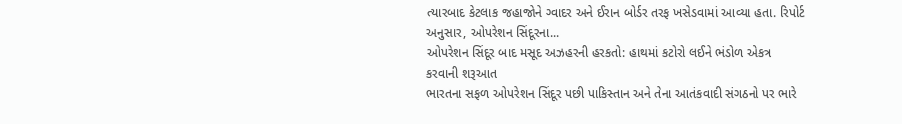ત્યારબાદ કેટલાક જહાજોને ગ્વાદર અને ઈરાન બોર્ડર તરફ ખસેડવામાં આવ્યા હતા. રિપોર્ટ અનુસાર, ઓપરેશન સિંદૂરના...
ઓપરેશન સિંદૂર બાદ મસૂદ અઝહરની હરકતો: હાથમાં કટોરો લઈને ભંડોળ એકત્ર કરવાની શરૂઆત
ભારતના સફળ ઓપરેશન સિંદૂર પછી પાકિસ્તાન અને તેના આતંકવાદી સંગઠનો પર ભારે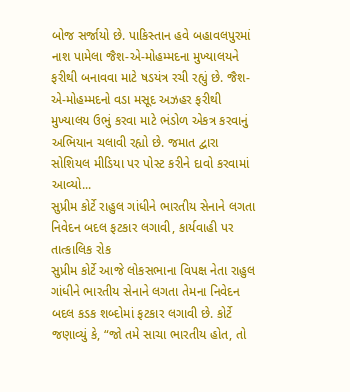બોજ સર્જાયો છે. પાકિસ્તાન હવે બહાવલપુરમાં નાશ પામેલા જૈશ-એ-મોહમ્મદના મુખ્યાલયને ફરીથી બનાવવા માટે ષડયંત્ર રચી રહ્યું છે. જૈશ-એ-મોહમ્મદનો વડા મસૂદ અઝહર ફરીથી મુખ્યાલય ઉભું કરવા માટે ભંડોળ એકત્ર કરવાનું અભિયાન ચલાવી રહ્યો છે. જમાત દ્વારા સોશિયલ મીડિયા પર પોસ્ટ કરીને દાવો કરવામાં આવ્યો...
સુપ્રીમ કોર્ટે રાહુલ ગાંધીને ભારતીય સેનાને લગતા નિવેદન બદલ ફટકાર લગાવી, કાર્યવાહી પર તાત્કાલિક રોક
સુપ્રીમ કોર્ટે આજે લોકસભાના વિપક્ષ નેતા રાહુલ ગાંધીને ભારતીય સેનાને લગતા તેમના નિવેદન બદલ કડક શબ્દોમાં ફટકાર લગાવી છે. કોર્ટે જણાવ્યું કે, “જો તમે સાચા ભારતીય હોત, તો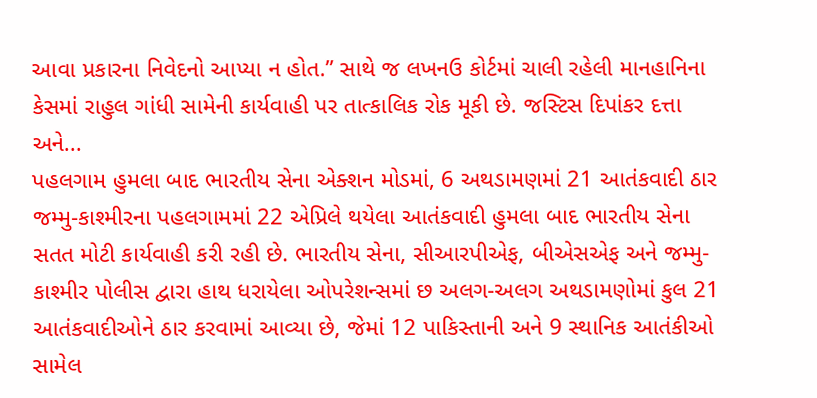આવા પ્રકારના નિવેદનો આપ્યા ન હોત.” સાથે જ લખનઉ કોર્ટમાં ચાલી રહેલી માનહાનિના કેસમાં રાહુલ ગાંધી સામેની કાર્યવાહી પર તાત્કાલિક રોક મૂકી છે. જસ્ટિસ દિપાંકર દત્તા અને...
પહલગામ હુમલા બાદ ભારતીય સેના એક્શન મોડમાં, 6 અથડામણમાં 21 આતંકવાદી ઠાર
જમ્મુ-કાશ્મીરના પહલગામમાં 22 એપ્રિલે થયેલા આતંકવાદી હુમલા બાદ ભારતીય સેના સતત મોટી કાર્યવાહી કરી રહી છે. ભારતીય સેના, સીઆરપીએફ, બીએસએફ અને જમ્મુ-કાશ્મીર પોલીસ દ્વારા હાથ ધરાયેલા ઓપરેશન્સમાં છ અલગ-અલગ અથડામણોમાં કુલ 21 આતંકવાદીઓને ઠાર કરવામાં આવ્યા છે, જેમાં 12 પાકિસ્તાની અને 9 સ્થાનિક આતંકીઓ સામેલ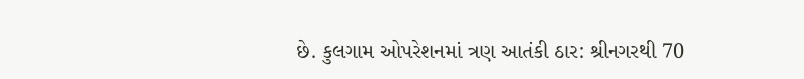છે. કુલગામ ઓપરેશનમાં ત્રણ આતંકી ઠાર: શ્રીનગરથી 70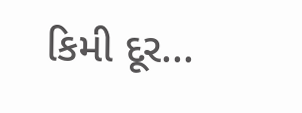કિમી દૂર...